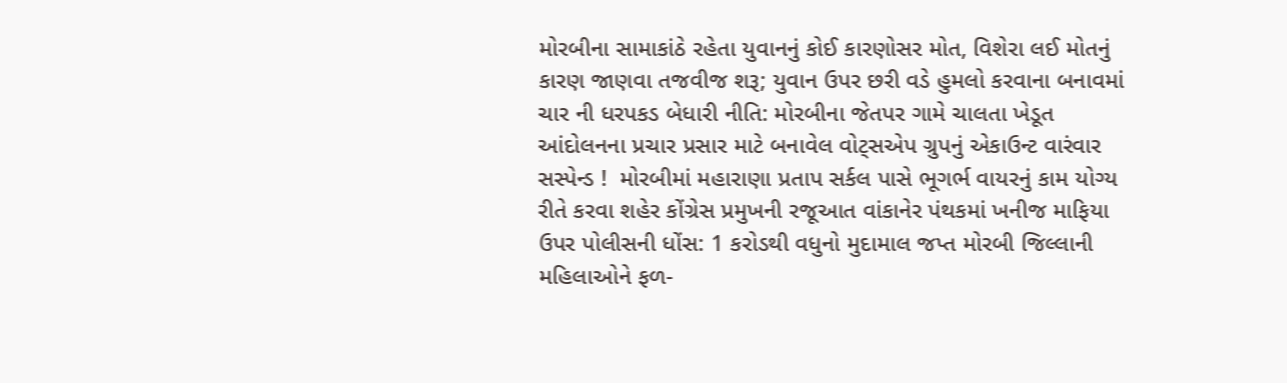મોરબીના સામાકાંઠે રહેતા યુવાનનું કોઈ કારણોસર મોત, વિશેરા લઈ મોતનું કારણ જાણવા તજવીજ શરૂ; યુવાન ઉપર છરી વડે હુમલો કરવાના બનાવમાં ચાર ની ધરપકડ બેધારી નીતિ: મોરબીના જેતપર ગામે ચાલતા ખેડૂત આંદોલનના પ્રચાર પ્રસાર માટે બનાવેલ વોટ્સએપ ગ્રુપનું એકાઉન્ટ વારંવાર સસ્પેન્ડ !  મોરબીમાં મહારાણા પ્રતાપ સર્કલ પાસે ભૂગર્ભ વાયરનું કામ યોગ્ય રીતે કરવા શહેર કોંગ્રેસ પ્રમુખની રજૂઆત વાંકાનેર પંથકમાં ખનીજ માફિયા ઉપર પોલીસની ધોંસ: 1 કરોડથી વધુનો મુદામાલ જપ્ત મોરબી જિલ્લાની મહિલાઓને ફળ-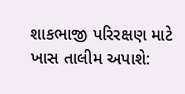શાકભાજી પરિરક્ષણ માટે ખાસ તાલીમ અપાશે: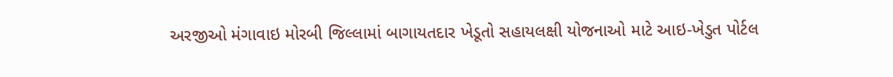અરજીઓ મંગાવાઇ મોરબી જિલ્લામાં બાગાયતદાર ખેડૂતો સહાયલક્ષી યોજનાઓ માટે આઇ-ખેડુત પોર્ટલ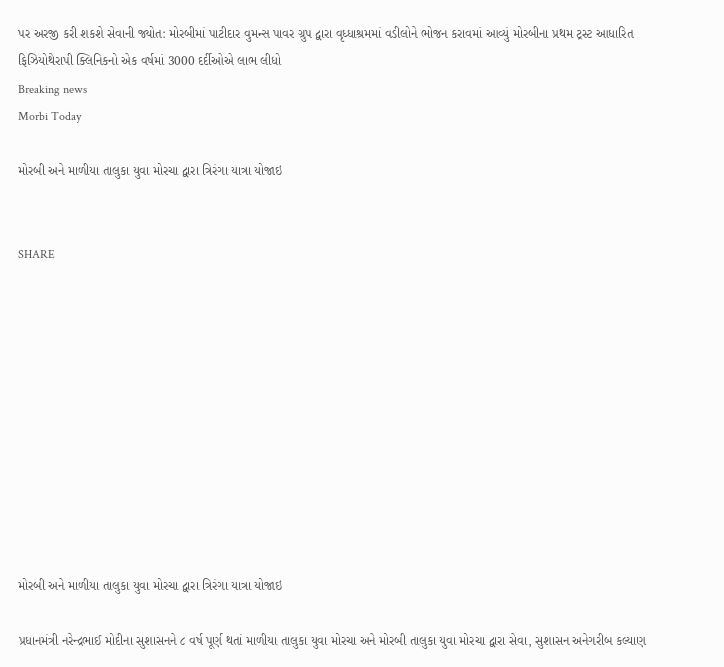પર અરજી કરી શકશે સેવાની જ્યોત: મોરબીમાં પાટીદાર વુમન્સ પાવર ગ્રુપ દ્વારા વૃધ્ધાશ્રમમાં વડીલોને ભોજન કરાવમાં આવ્યું મોરબીના પ્રથમ ટ્રસ્ટ આધારિત ફિઝિયોથેરાપી ક્લિનિકનો એક વર્ષમાં 3000 દર્દીઓએ લાભ લીધો
Breaking news
Morbi Today

મોરબી અને માળીયા તાલુકા યુવા મોરચા દ્વારા ત્રિરંગા યાત્રા યોજાઇ


SHARE











મોરબી અને માળીયા તાલુકા યુવા મોરચા દ્વારા ત્રિરંગા યાત્રા યોજાઇ

પ્રધાનમંત્રી નરેન્દ્રભાઈ મોદીના સુશાસનને ૮ વર્ષ પૂર્ણ થતાં માળીયા તાલુકા યુવા મોરચા અને મોરબી તાલુકા યુવા મોરચા દ્વારા સેવા, સુશાસન અનેગરીબ કલ્યાણ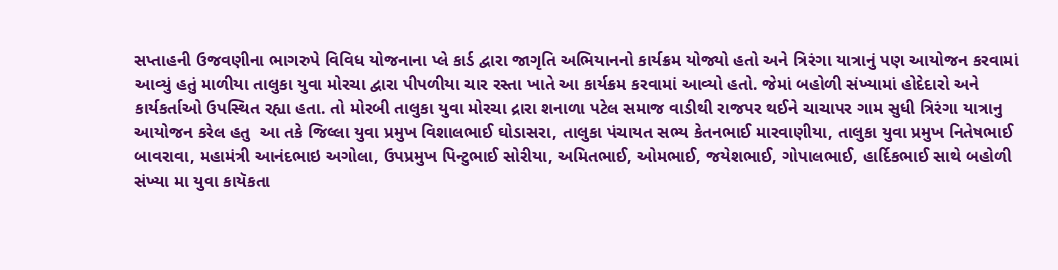સપ્તાહની ઉજવણીના ભાગરુપે વિવિધ યોજનાના પ્લે કાર્ડ દ્વારા જાગૃતિ અભિયાનનો કાર્યક્રમ યોજ્યો હતો અને ત્રિરંગા યાત્રાનું પણ આયોજન કરવામાં આવ્યું હતું માળીયા તાલુકા યુવા મોરચા દ્વારા પીપળીયા ચાર રસ્તા ખાતે આ કાર્યક્રમ કરવામાં આવ્યો હતો. જેમાં બહોળી સંખ્યામાં હોદેદારો અને કાર્યકર્તાઓ ઉપસ્થિત રહ્યા હતા. તો મોરબી તાલુકા યુવા મોરચા દ્રારા શનાળા પટેલ સમાજ વાડીથી રાજપર થઈને ચાચાપર ગામ સુધી ત્રિરંગા યાત્રાનુ આયોજન કરેલ હતુ  આ તકે જિલ્લા યુવા પ્રમુખ વિશાલભાઈ ઘોડાસરા, તાલુકા પંચાયત સભ્ય કેતનભાઈ મારવાણીયા, તાલુકા યુવા પ્રમુખ નિતેષભાઈ બાવરાવા, મહામંત્રી આનંદભાઇ અગોલા, ઉપપ્રમુખ પિન્ટુભાઈ સોરીયા, અમિતભાઈ, ઓમભાઈ, જયેશભાઈ, ગોપાલભાઈ, હાર્દિકભાઈ સાથે બહોળી સંખ્યા મા યુવા કાયૅકતા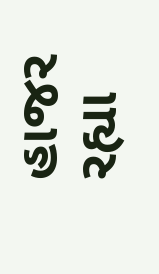હાજર રહ્યા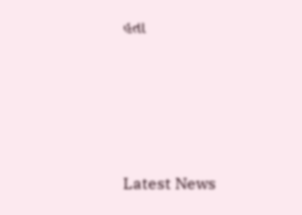હતા






Latest News